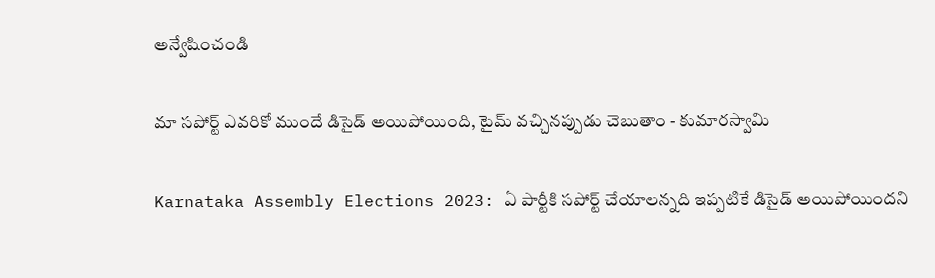అన్వేషించండి

మా సపోర్ట్ ఎవరికో ముందే డిసైడ్ అయిపోయింది, టైమ్ వచ్చినప్పుడు చెబుతాం - కుమారస్వామి

Karnataka Assembly Elections 2023: ఏ పార్టీకి సపోర్ట్ చేయాలన్నది ఇప్పటికే డిసైడ్ అయిపోయిందని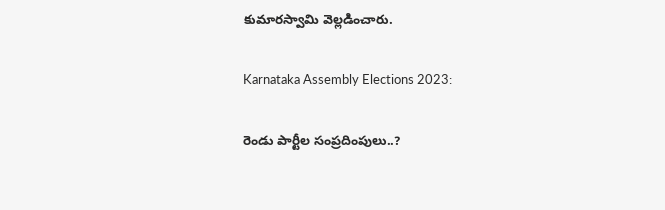కుమారస్వామి వెల్లడించారు.

Karnataka Assembly Elections 2023:

రెండు పార్టీల సంప్రదింపులు..?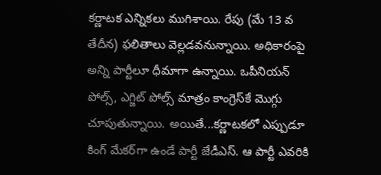కర్ణాటక ఎన్నికలు ముగిశాయి. రేపు (మే 13 వ తేదీన) ఫలితాలు వెల్లడవనున్నాయి. అధికారంపై అన్ని పార్టీలూ ధీమాగా ఉన్నాయి. ఒపీనియన్ పోల్స్, ఎగ్జిట్ పోల్స్ మాత్రం కాంగ్రెస్‌కే మొగ్గు చూపుతున్నాయి. అయితే...కర్ణాటకలో ఎప్పుడూ కింగ్‌ మేకర్‌గా ఉండే పార్టీ జేడీఎస్. ఆ పార్టీ ఎవరికి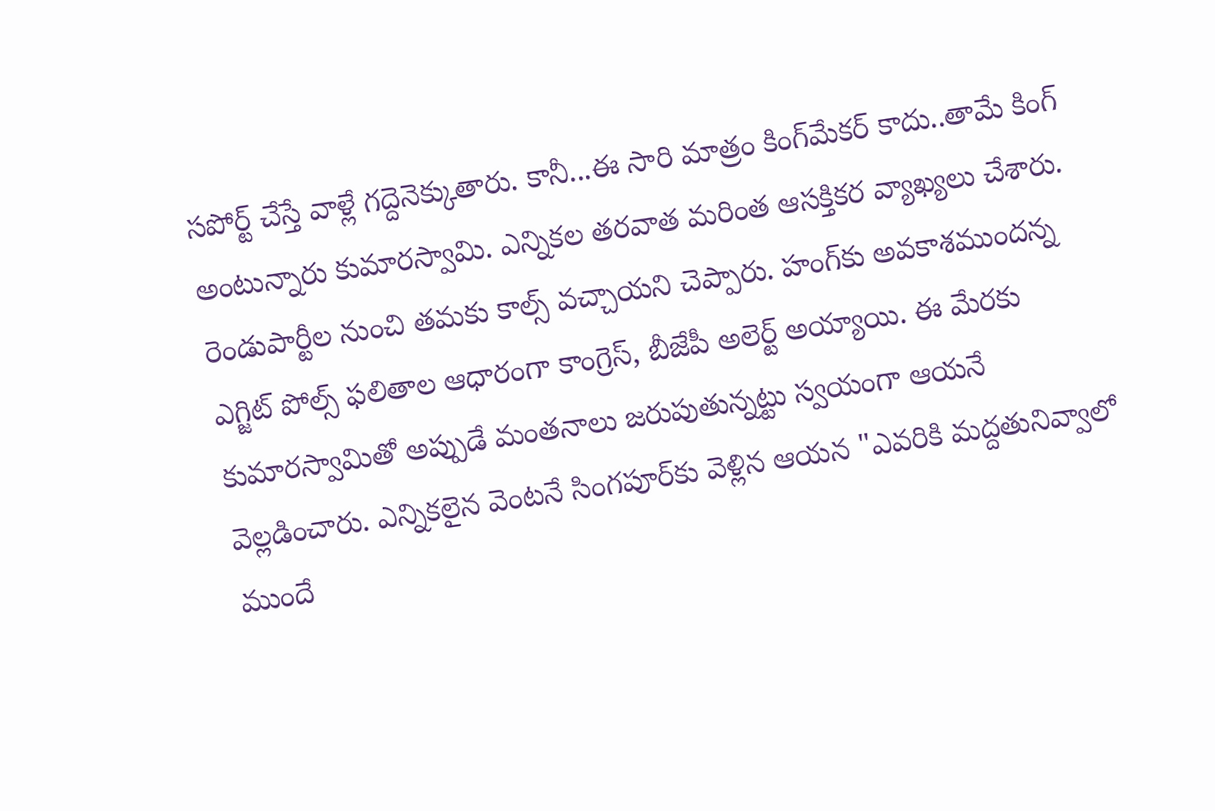సపోర్ట్ చేస్తే వాళ్లే గద్దెనెక్కుతారు. కానీ...ఈ సారి మాత్రం కింగ్‌మేకర్‌ కాదు..తామే కింగ్ అంటున్నారు కుమారస్వామి. ఎన్నికల తరవాత మరింత ఆసక్తికర వ్యాఖ్యలు చేశారు. రెండుపార్టీల నుంచి తమకు కాల్స్ వచ్చాయని చెప్పారు. హంగ్‌కు అవకాశముందన్న ఎగ్జిట్ పోల్స్ ఫలితాల ఆధారంగా కాంగ్రెస్, బీజేపీ అలెర్ట్ అయ్యాయి. ఈ మేరకు కుమారస్వామితో అప్పుడే మంతనాలు జరుపుతున్నట్టు స్వయంగా ఆయనే వెల్లడించారు. ఎన్నికలైన వెంటనే సింగపూర్‌కు వెళ్లిన ఆయన "ఎవరికి మద్దతునివ్వాలో ముందే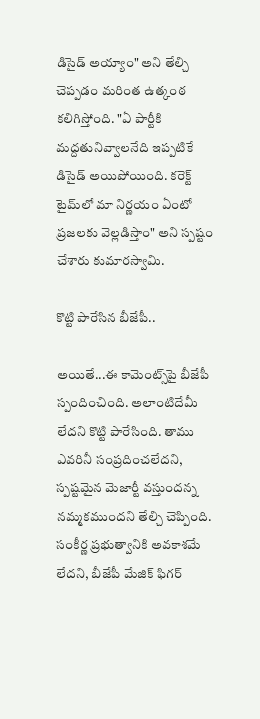డిసైడ్ అయ్యాం" అని తేల్చి చెప్పడం మరింత ఉత్కంఠ కలిగిస్తోంది. "ఏ పార్టీకి మద్దతునివ్వాలనేది ఇప్పటికే డిసైడ్ అయిపోయింది. కరెక్ట్ టైమ్‌లో మా నిర్ణయం ఏంటో ప్రజలకు వెల్లడిస్తాం" అని స్పష్టం చేశారు కుమారస్వామి.

కొట్టి పారేసిన బీజేపీ..

అయితే...ఈ కామెంట్స్‌పై బీజేపీ స్పందించింది. అలాంటిదేమీ లేదని కొట్టి పారేసింది. తాము ఎవరినీ సంప్రదించలేదని, స్పష్టమైన మెజార్టీ వస్తుందన్న నమ్మకముందని తేల్చి చెప్పింది. సంకీర్ణ ప్రభుత్వానికి అవకాశమే లేదని, బీజేపీ మేజిక్ ఫిగర్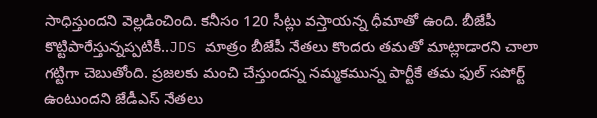సాధిస్తుందని వెల్లడించింది. కనీసం 120 సీట్లు వస్తాయన్న ధీమాతో ఉంది. బీజేపీ కొట్టిపారేస్తున్నప్పటికీ..JDS మాత్రం బీజేపీ నేతలు కొందరు తమతో మాట్లాడారని చాలా గట్టిగా చెబుతోంది. ప్రజలకు మంచి చేస్తుందన్న నమ్మకమున్న పార్టీకే తమ ఫుల్ సపోర్ట్ ఉంటుందని జేడీఎస్ నేతలు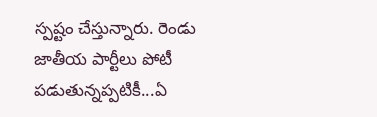స్పష్టం చేస్తున్నారు. రెండు జాతీయ పార్టీలు పోటీ పడుతున్నప్పటికీ...ఏ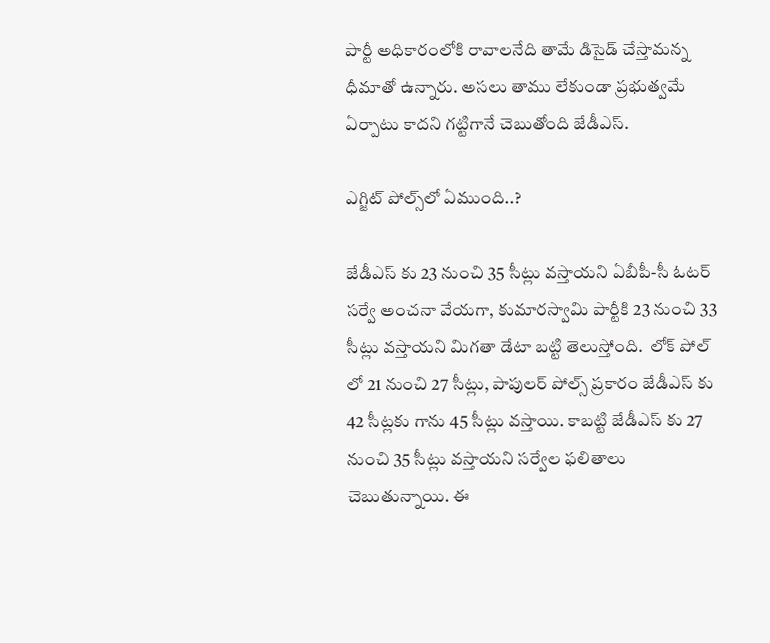పార్టీ అధికారంలోకి రావాలనేది తామే డిసైడ్ చేస్తామన్న ధీమాతో ఉన్నారు. అసలు తాము లేకుండా ప్రభుత్వమే ఏర్పాటు కాదని గట్టిగానే చెబుతోంది జేడీఎస్.

ఎగ్జిట్ పోల్స్‌లో ఏముంది..?

జేడీఎస్ కు 23 నుంచి 35 సీట్లు వస్తాయని ఏబీపీ-సీ ఓటర్ సర్వే అంచనా వేయగా, కుమారస్వామి పార్టీకి 23 నుంచి 33 సీట్లు వస్తాయని మిగతా డేటా బట్టి తెలుస్తోంది.  లోక్ పోల్ లో 21 నుంచి 27 సీట్లు, పాపులర్ పోల్స్ ప్రకారం జేడీఎస్ కు 42 సీట్లకు గాను 45 సీట్లు వస్తాయి. కాబట్టి జేడీఎస్ కు 27 నుంచి 35 సీట్లు వస్తాయని సర్వేల ఫలితాలు చెబుతున్నాయి. ఈ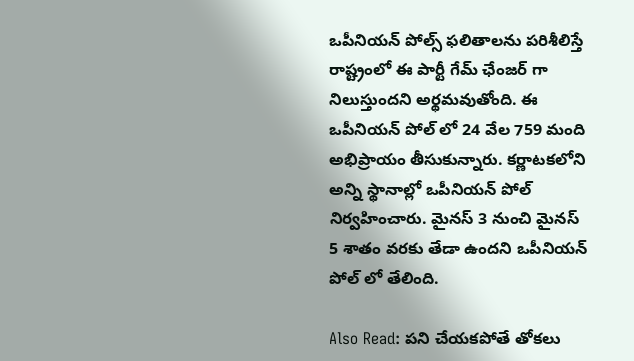ఒపీనియన్ పోల్స్ ఫలితాలను పరిశీలిస్తే రాష్ట్రంలో ఈ పార్టీ గేమ్ ఛేంజర్ గా నిలుస్తుందని అర్థమవుతోంది. ఈ ఒపీనియన్ పోల్ లో 24 వేల 759 మంది అభిప్రాయం తీసుకున్నారు. కర్ణాటకలోని అన్ని స్థానాల్లో ఒపీనియన్ పోల్ నిర్వహించారు. మైనస్ 3 నుంచి మైనస్ 5 శాతం వరకు తేడా ఉందని ఒపీనియన్ పోల్ లో తేలింది.

Also Read: పని చేయకపోతే తోకలు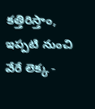కత్తిరిస్తాం, ఇప్పటి నుంచి వేరే లెక్క -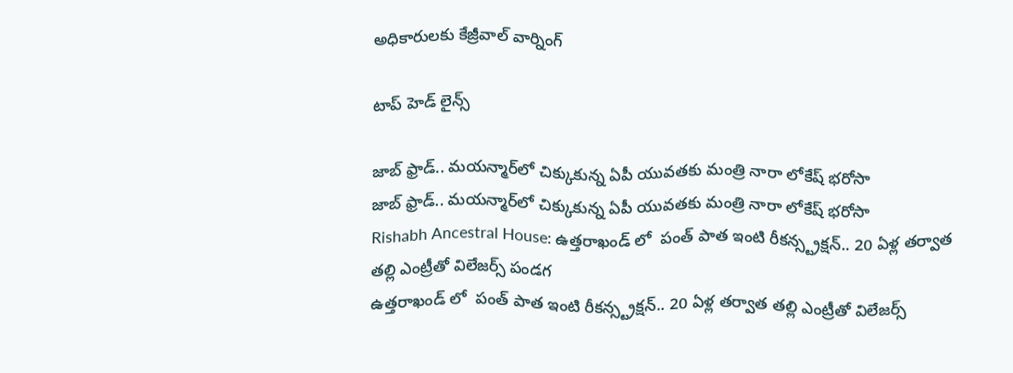అధికారులకు కేజ్రీవాల్ వార్నింగ్

టాప్ హెడ్ లైన్స్

జాబ్ ఫ్రాడ్.. మయన్మార్‌లో చిక్కుకున్న ఏపీ యువతకు మంత్రి నారా లోకేష్ భరోసా
జాబ్ ఫ్రాడ్.. మయన్మార్‌లో చిక్కుకున్న ఏపీ యువతకు మంత్రి నారా లోకేష్ భరోసా
Rishabh Ancestral House: ఉత్తరాఖండ్ లో  పంత్ పాత ఇంటి రీకన్స్ట్రక్షన్.. 20 ఏళ్ల తర్వాత తల్లి ఎంట్రీతో విలేజర్స్ పండగ
ఉత్తరాఖండ్ లో  పంత్ పాత ఇంటి రీకన్స్ట్రక్షన్.. 20 ఏళ్ల తర్వాత తల్లి ఎంట్రీతో విలేజర్స్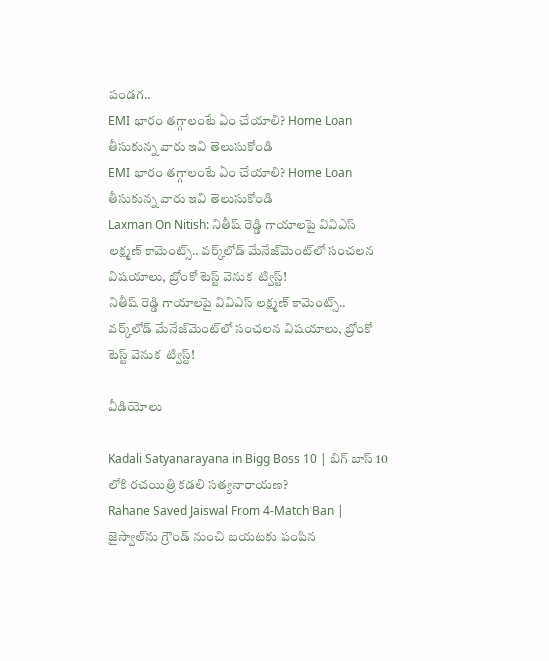పండగ..
EMI భారం తగ్గాలంటే ఏం చేయాలి? Home Loan తీసుకున్న వారు ఇవి తెలుసుకోండి
EMI భారం తగ్గాలంటే ఏం చేయాలి? Home Loan తీసుకున్న వారు ఇవి తెలుసుకోండి
Laxman On Nitish: నితీష్ రెడ్డి గాయాలపై వివిఎస్ లక్ష్మణ్ కామెంట్స్.. వర్క్‌లోడ్ మేనేజ్‌మెంట్‌లో సంచలన విషయాలు, బ్రోంకో టెస్ట్‌ వెనుక  ట్విస్ట్!
నితీష్ రెడ్డి గాయాలపై వివిఎస్ లక్ష్మణ్ కామెంట్స్.. వర్క్‌లోడ్ మేనేజ్‌మెంట్‌లో సంచలన విషయాలు, బ్రోంకో టెస్ట్‌ వెనుక  ట్విస్ట్!

వీడియోలు

Kadali Satyanarayana in Bigg Boss 10 | బిగ్ బాస్ 10 లోకి రచయిత్రి కడలి సత్యనారాయణ?
Rahane Saved Jaiswal From 4-Match Ban | జైస్వాల్‌ను గ్రౌండ్ నుంచి బయటకు పంపిన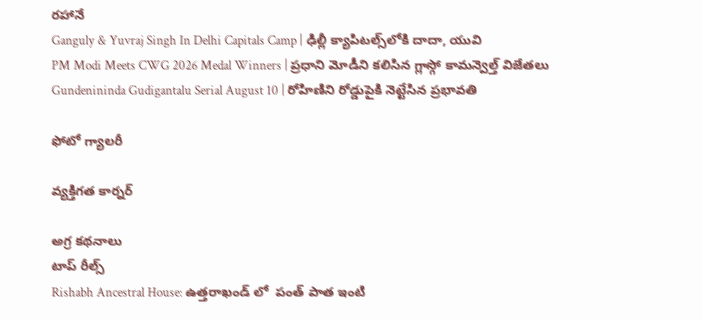రహానే
Ganguly & Yuvraj Singh In Delhi Capitals Camp | ఢిల్లీ క్యాపిటల్స్‌లోకి దాదా, యువి
PM Modi Meets CWG 2026 Medal Winners | ప్రధాని మోడీని కలిసిన గ్లాస్గో కామన్వెల్త్ విజేతలు
Gundenininda Gudigantalu Serial August 10 | రోహిణిని రోడ్డుపైకి నెట్టేసిన ప్రభావతి

ఫోటో గ్యాలరీ

వ్యక్తిగత కార్నర్

అగ్ర కథనాలు
టాప్ రీల్స్
Rishabh Ancestral House: ఉత్తరాఖండ్ లో  పంత్ పాత ఇంటి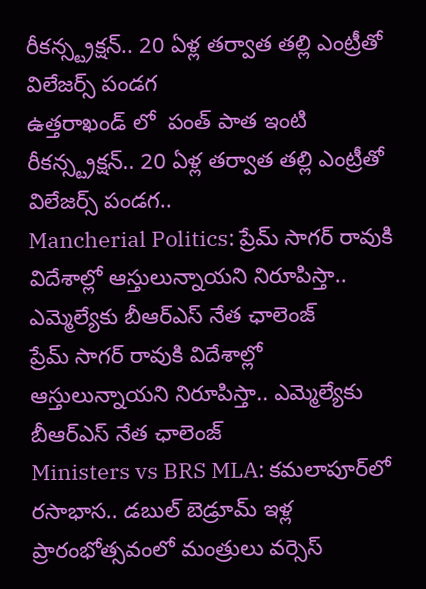రీకన్స్ట్రక్షన్.. 20 ఏళ్ల తర్వాత తల్లి ఎంట్రీతో విలేజర్స్ పండగ
ఉత్తరాఖండ్ లో  పంత్ పాత ఇంటి రీకన్స్ట్రక్షన్.. 20 ఏళ్ల తర్వాత తల్లి ఎంట్రీతో విలేజర్స్ పండగ..
Mancherial Politics: ప్రేమ్ సాగర్ రావుకి విదేశాల్లో ఆస్తులున్నాయని నిరూపిస్తా.. ఎమ్మెల్యే‌కు బీఆర్ఎస్ నేత ఛాలెంజ్
ప్రేమ్ సాగర్ రావుకి విదేశాల్లో ఆస్తులున్నాయని నిరూపిస్తా.. ఎమ్మెల్యే‌కు బీఆర్ఎస్ నేత ఛాలెంజ్
Ministers vs BRS MLA: కమలాపూర్‌లో రసాభాస.. డబుల్ బెడ్రూమ్ ఇళ్ల ప్రారంభోత్సవంలో మంత్రులు వర్సెస్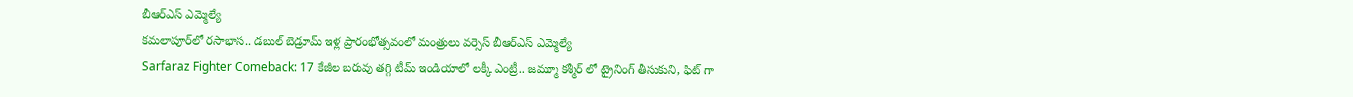బీఆర్ఎస్ ఎమ్మెల్యే
కమలాపూర్‌లో రసాభాస.. డబుల్ బెడ్రూమ్ ఇళ్ల ప్రారంభోత్సవంలో మంత్రులు వర్సెస్ బీఆర్ఎస్ ఎమ్మెల్యే
Sarfaraz Fighter Comeback: 17 కేజీల బరువు తగ్గి టీమ్ ఇండియాలో లక్కీ ఎంట్రీ.. జమ్మూ కశ్మీర్ లో ట్రైనింగ్ తీసుకుని, ఫిట్ గా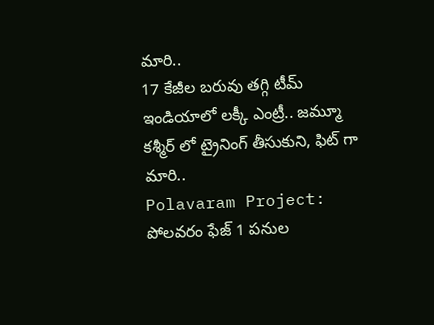మారి..
17 కేజీల బరువు తగ్గి టీమ్ ఇండియాలో లక్కీ ఎంట్రీ.. జమ్మూ కశ్మీర్ లో ట్రైనింగ్ తీసుకుని, ఫిట్ గా మారి..
Polavaram Project: పోలవరం ఫేజ్ 1 పనుల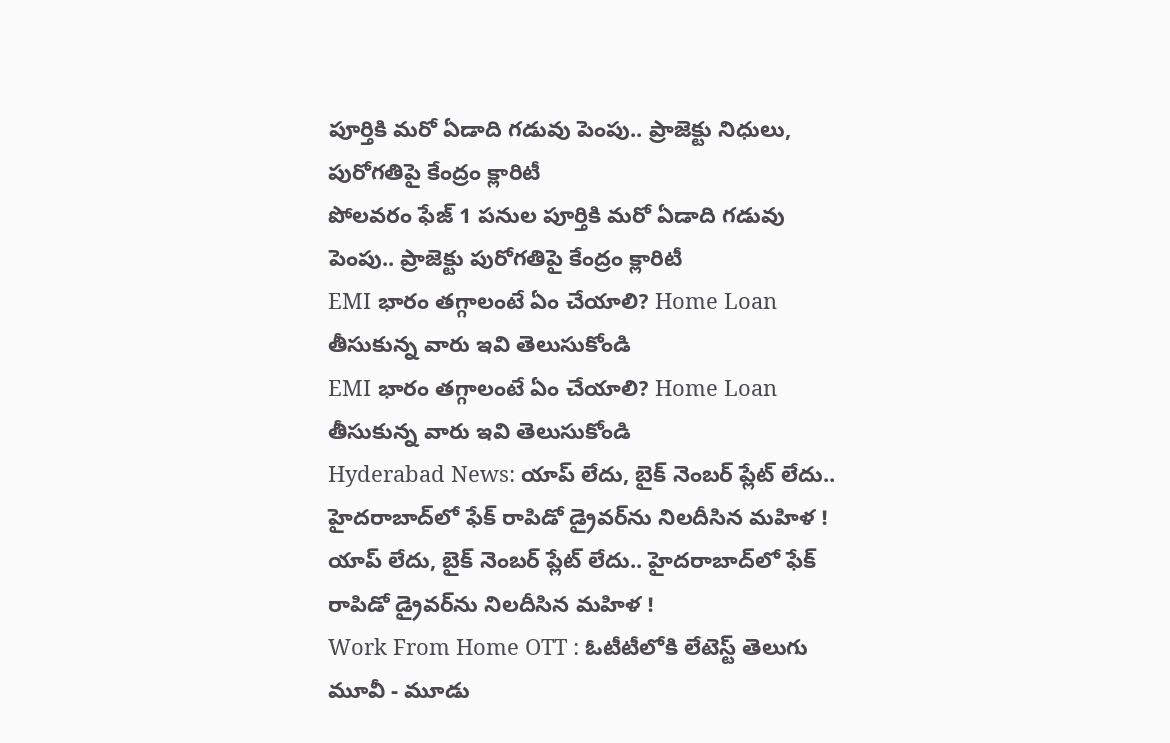పూర్తికి మరో ఏడాది గడువు పెంపు.. ప్రాజెక్టు నిధులు, పురోగతిపై కేంద్రం క్లారిటీ
పోలవరం ఫేజ్ 1 పనుల పూర్తికి మరో ఏడాది గడువు పెంపు.. ప్రాజెక్టు పురోగతిపై కేంద్రం క్లారిటీ
EMI భారం తగ్గాలంటే ఏం చేయాలి? Home Loan తీసుకున్న వారు ఇవి తెలుసుకోండి
EMI భారం తగ్గాలంటే ఏం చేయాలి? Home Loan తీసుకున్న వారు ఇవి తెలుసుకోండి
Hyderabad News: యాప్ లేదు, బైక్‌ నెంబర్ ప్లేట్ లేదు.. హైదరాబాద్‌లో ఫేక్ రాపిడో డ్రైవర్‌ను నిలదీసిన మహిళ !
యాప్ లేదు, బైక్‌ నెంబర్ ప్లేట్ లేదు.. హైదరాబాద్‌లో ఫేక్ రాపిడో డ్రైవర్‌ను నిలదీసిన మహిళ !
Work From Home OTT : ఓటీటీలోకి లేటెస్ట్ తెలుగు మూవీ - మూడు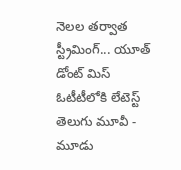నెలల తర్వాత స్ట్రీమింగ్... యూత్ డోంట్ మిస్
ఓటీటీలోకి లేటెస్ట్ తెలుగు మూవీ - మూడు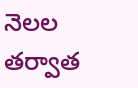నెలల తర్వాత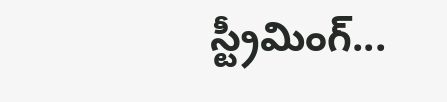స్ట్రీమింగ్...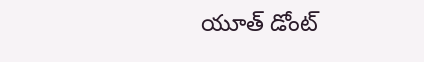యూత్ డోంట్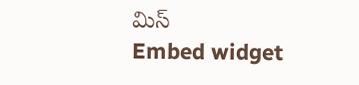మిస్
Embed widget